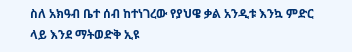ስለ አክዓብ ቤተ ሰብ ከተነገረው የያህዌ ቃል አንዲቱ እንኳ ምድር ላይ እንደ ማትወድቅ ኢዩ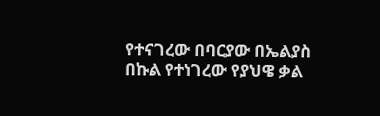የተናገረው በባርያው በኤልያስ በኩል የተነገረው የያህዌ ቃል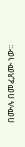በሙሉ በመፈጸሙ ነው፡፡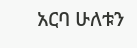አርባ ሁለቱን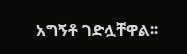አግኝቶ ገድሏቸዋል፡፡